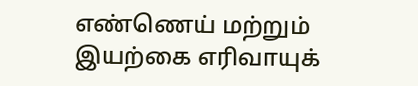எண்ணெய் மற்றும் இயற்கை எரிவாயுக்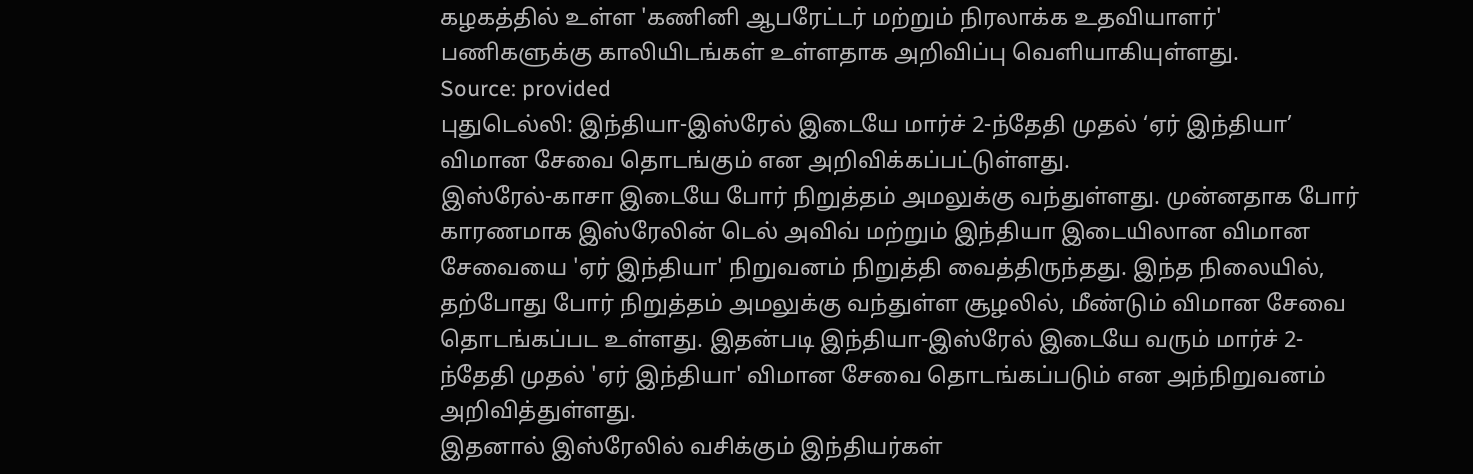கழகத்தில் உள்ள 'கணினி ஆபரேட்டர் மற்றும் நிரலாக்க உதவியாளர்' பணிகளுக்கு காலியிடங்கள் உள்ளதாக அறிவிப்பு வெளியாகியுள்ளது.
Source: provided
புதுடெல்லி: இந்தியா-இஸ்ரேல் இடையே மார்ச் 2-ந்தேதி முதல் ‘ஏர் இந்தியா’ விமான சேவை தொடங்கும் என அறிவிக்கப்பட்டுள்ளது.
இஸ்ரேல்-காசா இடையே போர் நிறுத்தம் அமலுக்கு வந்துள்ளது. முன்னதாக போர் காரணமாக இஸ்ரேலின் டெல் அவிவ் மற்றும் இந்தியா இடையிலான விமான சேவையை 'ஏர் இந்தியா' நிறுவனம் நிறுத்தி வைத்திருந்தது. இந்த நிலையில், தற்போது போர் நிறுத்தம் அமலுக்கு வந்துள்ள சூழலில், மீண்டும் விமான சேவை தொடங்கப்பட உள்ளது. இதன்படி இந்தியா-இஸ்ரேல் இடையே வரும் மார்ச் 2-ந்தேதி முதல் 'ஏர் இந்தியா' விமான சேவை தொடங்கப்படும் என அந்நிறுவனம் அறிவித்துள்ளது.
இதனால் இஸ்ரேலில் வசிக்கும் இந்தியர்கள்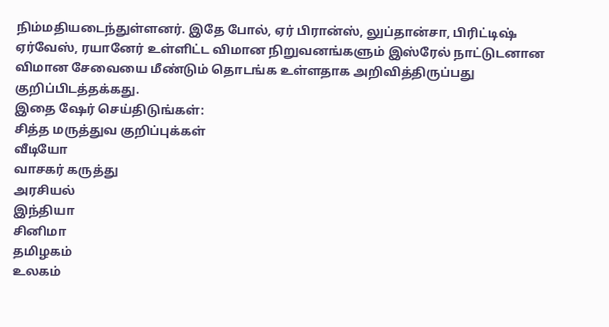நிம்மதியடைந்துள்ளனர். இதே போல், ஏர் பிரான்ஸ், லுப்தான்சா, பிரிட்டிஷ் ஏர்வேஸ், ரயானேர் உள்ளிட்ட விமான நிறுவனங்களும் இஸ்ரேல் நாட்டுடனான விமான சேவையை மீண்டும் தொடங்க உள்ளதாக அறிவித்திருப்பது குறிப்பிடத்தக்கது.
இதை ஷேர் செய்திடுங்கள்:
சித்த மருத்துவ குறிப்புக்கள்
வீடியோ
வாசகர் கருத்து
அரசியல்
இந்தியா
சினிமா
தமிழகம்
உலகம்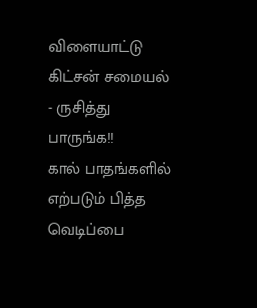விளையாட்டு
கிட்சன் சமையல் - ருசித்து பாருங்க!!
கால் பாதங்களில் எற்படும் பித்த வெடிப்பை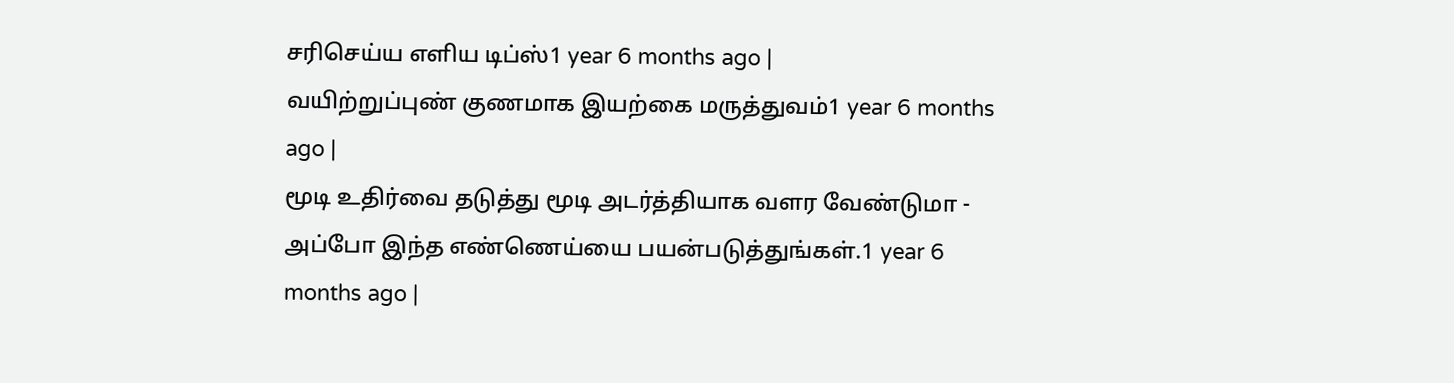சரிசெய்ய எளிய டிப்ஸ்1 year 6 months ago |
வயிற்றுப்புண் குணமாக இயற்கை மருத்துவம்1 year 6 months ago |
மூடி உதிர்வை தடுத்து மூடி அடர்த்தியாக வளர வேண்டுமா - அப்போ இந்த எண்ணெய்யை பயன்படுத்துங்கள்.1 year 6 months ago |